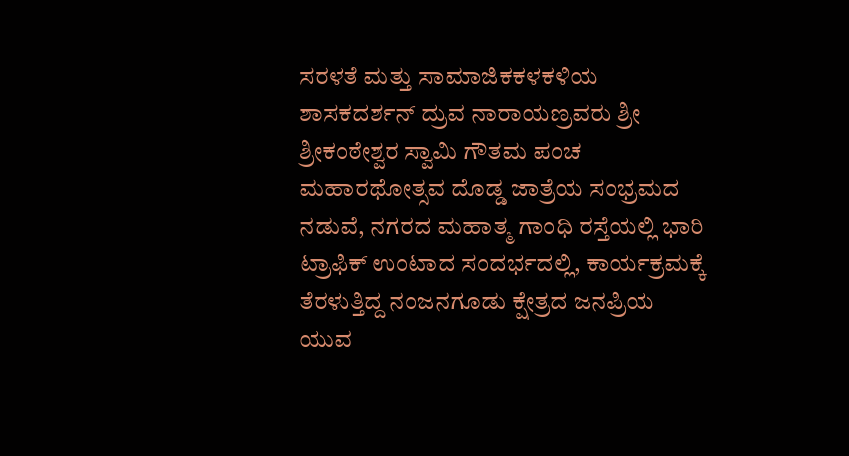ಸರಳತೆ ಮತ್ತು ಸಾಮಾಜಿಕಕಳಕಳಿಯ ಶಾಸಕದರ್ಶನ್ ದ್ರುವ ನಾರಾಯಣ್ರವರು ಶ್ರೀ ಶ್ರೀಕಂಠೇಶ್ವರ ಸ್ವಾಮಿ ಗೌತಮ ಪಂಚ ಮಹಾರಥೋತ್ಸವ ದೊಡ್ಡ ಜಾತ್ರೆಯ ಸಂಭ್ರಮದ ನಡುವೆ, ನಗರದ ಮಹಾತ್ಮ ಗಾಂಧಿ ರಸ್ತೆಯಲ್ಲಿ ಭಾರಿ ಟ್ರಾಫಿಕ್ ಉಂಟಾದ ಸಂದರ್ಭದಲ್ಲಿ, ಕಾರ್ಯಕ್ರಮಕ್ಕೆ ತೆರಳುತ್ತಿದ್ದ ನಂಜನಗೂಡು ಕ್ಷೇತ್ರದ ಜನಪ್ರಿಯ ಯುವ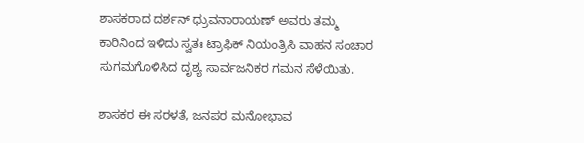ಶಾಸಕರಾದ ದರ್ಶನ್ ಧ್ರುವನಾರಾಯಣ್ ಅವರು ತಮ್ಮ ಕಾರಿನಿಂದ ಇಳಿದು ಸ್ವತಃ ಟ್ರಾಫಿಕ್ ನಿಯಂತ್ರಿಸಿ ವಾಹನ ಸಂಚಾರ ಸುಗಮಗೊಳಿಸಿದ ದೃಶ್ಯ ಸಾರ್ವಜನಿಕರ ಗಮನ ಸೆಳೆಯಿತು.

ಶಾಸಕರ ಈ ಸರಳತೆ, ಜನಪರ ಮನೋಭಾವ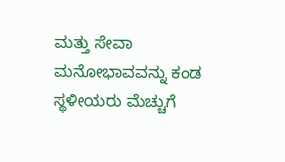ಮತ್ತು ಸೇವಾ ಮನೋಭಾವವನ್ನು ಕಂಡ ಸ್ಥಳೀಯರು ಮೆಚ್ಚುಗೆ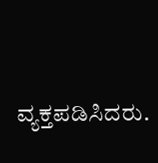ವ್ಯಕ್ತಪಡಿಸಿದರು.